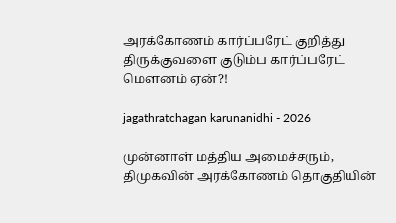அரக்கோணம் கார்ப்பரேட் குறித்து திருக்குவளை குடும்ப கார்ப்பரேட் மௌனம் ஏன்?!

jagathratchagan karunanidhi - 2026

முன்னாள் மத்திய அமைச்சரும், திமுகவின் அரக்கோணம் தொகுதியின்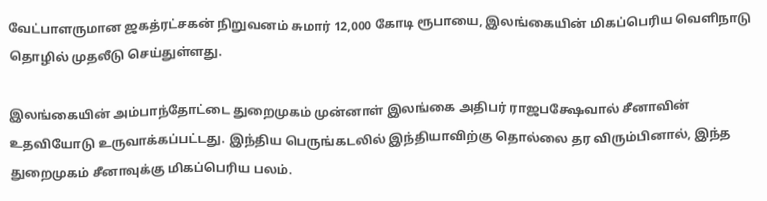வேட்பாளருமான ஜகத்ரட்சகன் நிறுவனம் சுமார் 12,000 கோடி ரூபாயை, இலங்கையின் மிகப்பெரிய வெளிநாடு தொழில் முதலீடு செய்துள்ளது.

இலங்கையின் அம்பாந்தோட்டை துறைமுகம் முன்னாள் இலங்கை அதிபர் ராஜபக்ஷேவால் சீனாவின் உதவியோடு உருவாக்கப்பட்டது. இந்திய பெருங்கடலில் இந்தியாவிற்கு தொல்லை தர விரும்பினால், இந்த துறைமுகம் சீனாவுக்கு மிகப்பெரிய பலம்.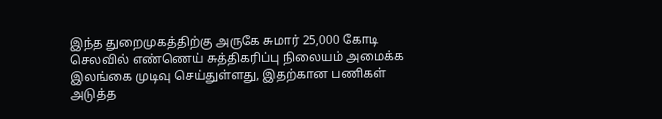இந்த துறைமுகத்திற்கு அருகே சுமார் 25,000 கோடி செலவில் எண்ணெய் சுத்திகரிப்பு நிலையம் அமைக்க இலங்கை முடிவு செய்துள்ளது, இதற்கான பணிகள் அடுத்த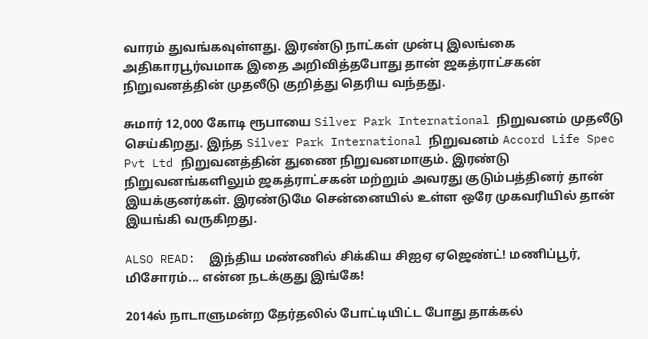வாரம் துவங்கவுள்ளது. இரண்டு நாட்கள் முன்பு இலங்கை அதிகாரபூர்வமாக இதை அறிவித்தபோது தான் ஜகத்ராட்சகன் நிறுவனத்தின் முதலீடு குறித்து தெரிய வந்தது.

சுமார் 12,000 கோடி ரூபாயை Silver Park International நிறுவனம் முதலீடு செய்கிறது. இந்த Silver Park International நிறுவனம் Accord Life Spec Pvt Ltd நிறுவனத்தின் துணை நிறுவனமாகும். இரண்டு நிறுவனங்களிலும் ஜகத்ராட்சகன் மற்றும் அவரது குடும்பத்தினர் தான் இயக்குனர்கள். இரண்டுமே சென்னையில் உள்ள ஒரே முகவரியில் தான் இயங்கி வருகிறது.

ALSO READ:  இந்திய மண்ணில் சிக்கிய சிஐஏ ஏஜெண்ட்! மணிப்பூர், மிசோரம்... என்ன நடக்குது இங்கே!

2014ல் நாடாளுமன்ற தேர்தலில் போட்டியிட்ட போது தாக்கல்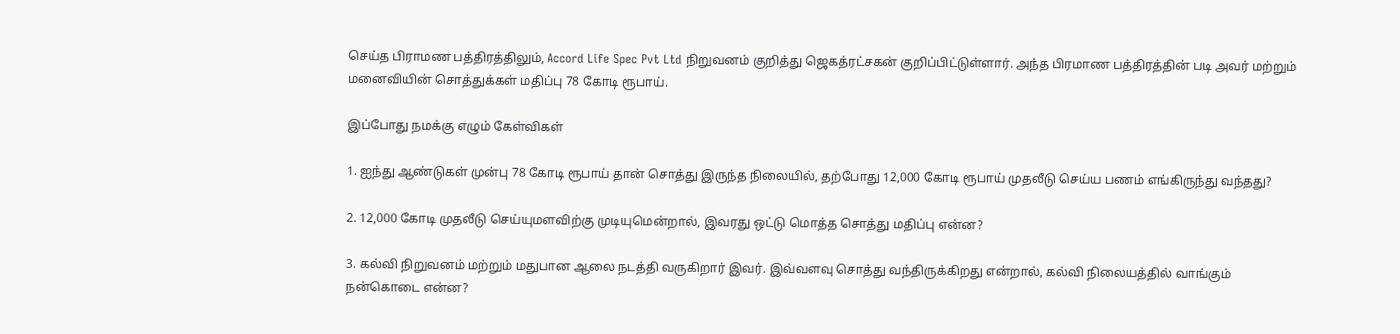செய்த பிராமண பத்திரத்திலும், Accord Life Spec Pvt Ltd நிறுவனம் குறித்து ஜெகத்ரட்சகன் குறிப்பிட்டுள்ளார். அந்த பிரமாண பத்திரத்தின் படி அவர் மற்றும் மனைவியின் சொத்துக்கள் மதிப்பு 78 கோடி ரூபாய்.

இப்போது நமக்கு எழும் கேள்விகள்

1. ஐந்து ஆண்டுகள் முன்பு 78 கோடி ரூபாய் தான் சொத்து இருந்த நிலையில், தற்போது 12,000 கோடி ரூபாய் முதலீடு செய்ய பணம் எங்கிருந்து வந்தது?

2. 12,000 கோடி முதலீடு செய்யுமளவிற்கு முடியுமென்றால், இவரது ஒட்டு மொத்த சொத்து மதிப்பு என்ன?

3. கல்வி நிறுவனம் மற்றும் மதுபான ஆலை நடத்தி வருகிறார் இவர். இவ்வளவு சொத்து வந்திருக்கிறது என்றால், கல்வி நிலையத்தில் வாங்கும் நன்கொடை என்ன?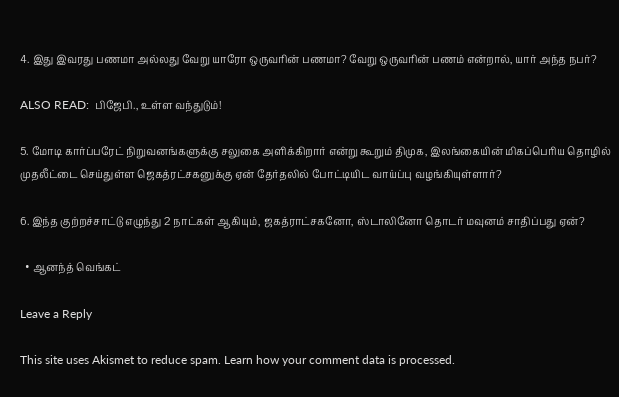4. இது இவரது பணமா அல்லது வேறு யாரோ ஒருவரின் பணமா? வேறு ஒருவரின் பணம் என்றால், யார் அந்த நபர்?

ALSO READ:  பிஜேபி., உள்ள வந்துடும்!

5. மோடி கார்ப்பரேட் நிறுவனங்களுக்கு சலுகை அளிக்கிறார் என்று கூறும் திமுக, இலங்கையின் மிகப்பெரிய தொழில் முதலீட்டை செய்துள்ள ஜெகத்ரட்சகனுக்கு ஏன் தேர்தலில் போட்டியிட வாய்ப்பு வழங்கியுள்ளார்?

6. இந்த குற்றச்சாட்டு எழுந்து 2 நாட்கள் ஆகியும், ஜகத்ராட்சகனோ, ஸ்டாலினோ தொடர் மவுனம் சாதிப்பது ஏன்?

  • ஆனந்த் வெங்கட்

Leave a Reply

This site uses Akismet to reduce spam. Learn how your comment data is processed.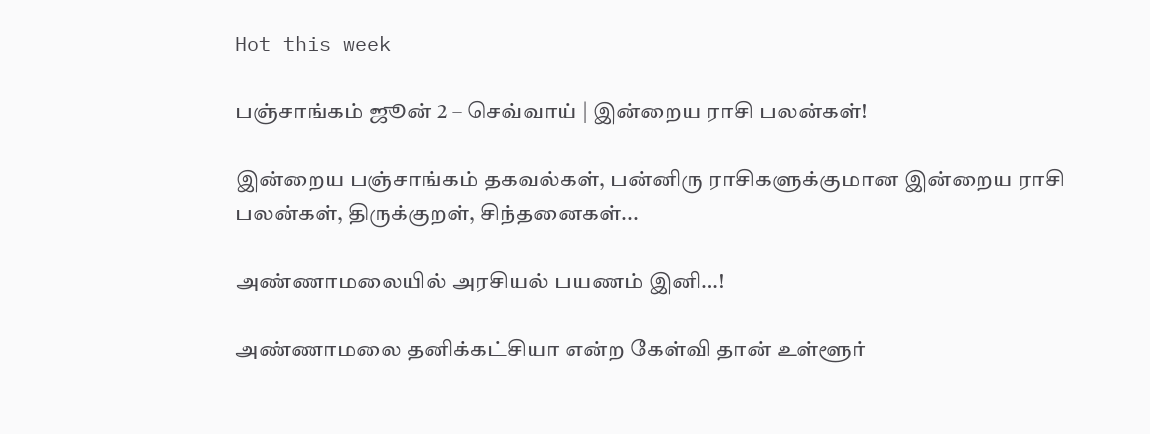Hot this week

பஞ்சாங்கம் ஜூன் 2 – செவ்வாய் | இன்றைய ராசி பலன்கள்!

இன்றைய பஞ்சாங்கம் தகவல்கள், பன்னிரு ராசிகளுக்குமான இன்றைய ராசி பலன்கள், திருக்குறள், சிந்தனைகள்...

அண்ணாமலையில் அரசியல் பயணம் இனி…!

அண்ணாமலை தனிக்கட்சியா என்ற கேள்வி தான் உள்ளூர்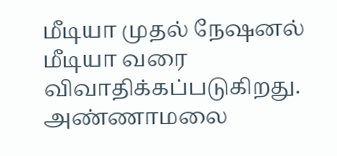மீடியா முதல் நேஷனல் மீடியா வரை விவாதிக்கப்படுகிறது. அண்ணாமலை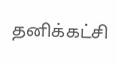தனிக்கட்சி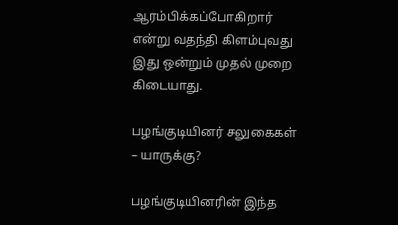ஆரம்பிக்கப்போகிறார் என்று வதந்தி கிளம்புவது இது ஒன்றும் முதல் முறை கிடையாது.

பழங்குடியினர் சலுகைகள் – யாருக்கு?

பழங்குடியினரின் இந்த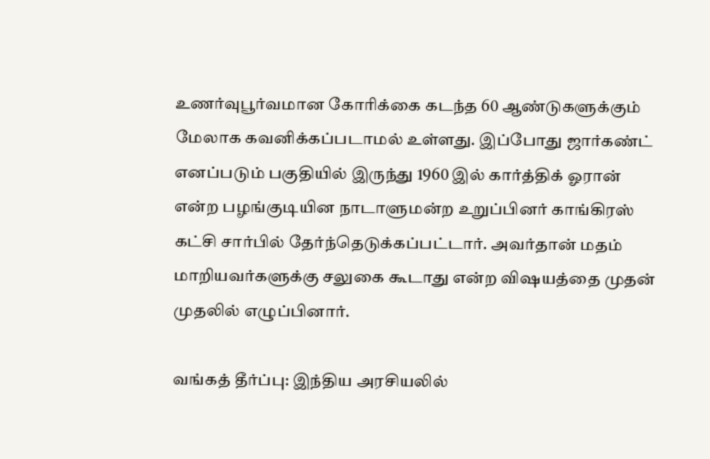உணர்வுபூர்வமான கோரிக்கை கடந்த 60 ஆண்டுகளுக்கும் மேலாக கவனிக்கப்படாமல் உள்ளது. இப்போது ஜார்கண்ட் எனப்படும் பகுதியில் இருந்து 1960 இல் கார்த்திக் ஓரான் என்ற பழங்குடியின நாடாளுமன்ற உறுப்பினர் காங்கிரஸ் கட்சி சார்பில் தேர்ந்தெடுக்கப்பட்டார். அவர்தான் மதம் மாறியவர்களுக்கு சலுகை கூடாது என்ற விஷயத்தை முதன் முதலில் எழுப்பினார்.

வங்கத் தீர்ப்பு: இந்திய அரசியலில்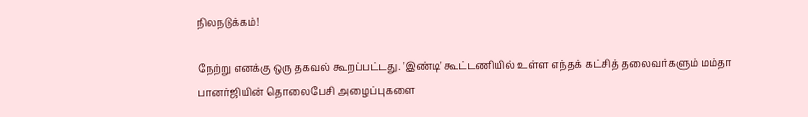நிலநடுக்கம்!

நேற்று எனக்கு ஒரு தகவல் கூறப்பட்டது. 'இண்டி' கூட்டணியில் உள்ள எந்தக் கட்சித் தலைவர்களும் மம்தா பானர்ஜியின் தொலைபேசி அழைப்புகளை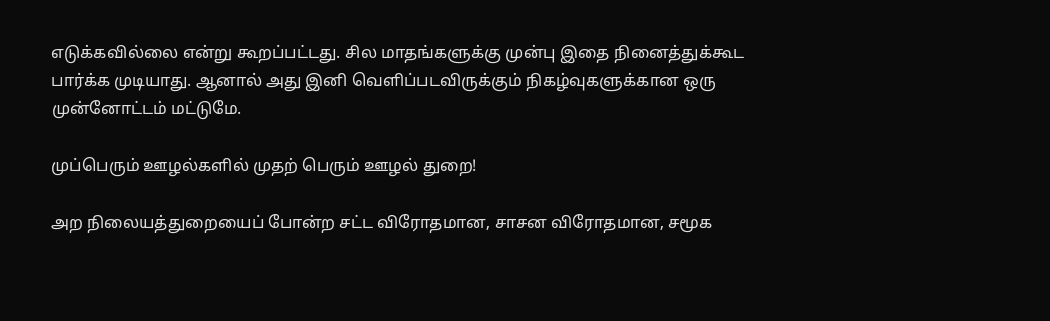எடுக்கவில்லை என்று கூறப்பட்டது. சில மாதங்களுக்கு முன்பு இதை நினைத்துக்கூட பார்க்க முடியாது. ஆனால் அது இனி வெளிப்படவிருக்கும் நிகழ்வுகளுக்கான ஒரு முன்னோட்டம் மட்டுமே.

முப்பெரும் ஊழல்களில் முதற் பெரும் ஊழல் துறை!

அற நிலையத்துறையைப் போன்ற சட்ட விரோதமான, சாசன விரோதமான, சமூக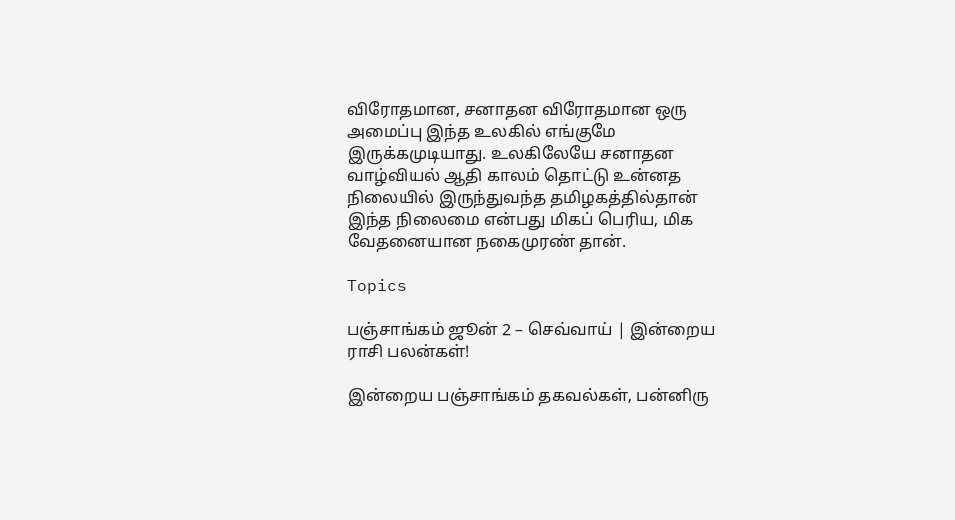விரோதமான, சனாதன விரோதமான ஒரு அமைப்பு இந்த உலகில் எங்குமே இருக்கமுடியாது. உலகிலேயே சனாதன வாழ்வியல் ஆதி காலம் தொட்டு உன்னத நிலையில் இருந்துவந்த தமிழகத்தில்தான் இந்த நிலைமை என்பது மிகப் பெரிய, மிக வேதனையான நகைமுரண் தான்.

Topics

பஞ்சாங்கம் ஜூன் 2 – செவ்வாய் | இன்றைய ராசி பலன்கள்!

இன்றைய பஞ்சாங்கம் தகவல்கள், பன்னிரு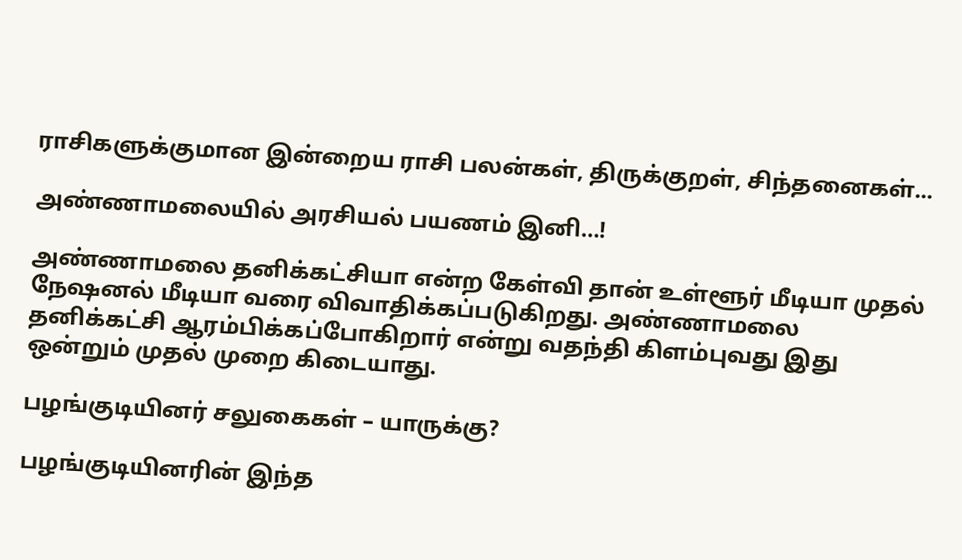ராசிகளுக்குமான இன்றைய ராசி பலன்கள், திருக்குறள், சிந்தனைகள்...

அண்ணாமலையில் அரசியல் பயணம் இனி…!

அண்ணாமலை தனிக்கட்சியா என்ற கேள்வி தான் உள்ளூர் மீடியா முதல் நேஷனல் மீடியா வரை விவாதிக்கப்படுகிறது. அண்ணாமலை தனிக்கட்சி ஆரம்பிக்கப்போகிறார் என்று வதந்தி கிளம்புவது இது ஒன்றும் முதல் முறை கிடையாது.

பழங்குடியினர் சலுகைகள் – யாருக்கு?

பழங்குடியினரின் இந்த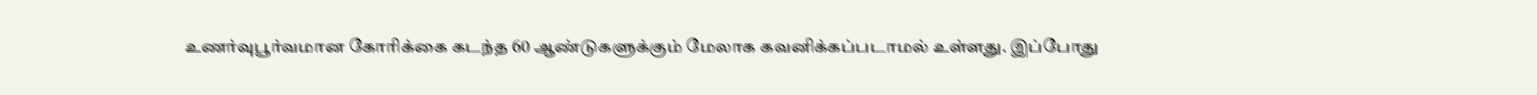உணர்வுபூர்வமான கோரிக்கை கடந்த 60 ஆண்டுகளுக்கும் மேலாக கவனிக்கப்படாமல் உள்ளது. இப்போது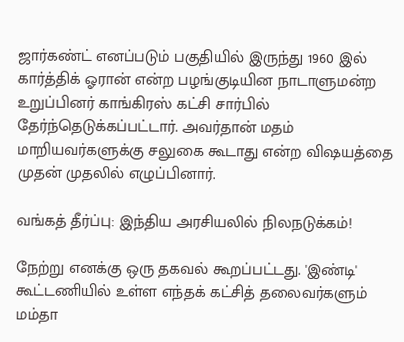ஜார்கண்ட் எனப்படும் பகுதியில் இருந்து 1960 இல் கார்த்திக் ஓரான் என்ற பழங்குடியின நாடாளுமன்ற உறுப்பினர் காங்கிரஸ் கட்சி சார்பில் தேர்ந்தெடுக்கப்பட்டார். அவர்தான் மதம் மாறியவர்களுக்கு சலுகை கூடாது என்ற விஷயத்தை முதன் முதலில் எழுப்பினார்.

வங்கத் தீர்ப்பு: இந்திய அரசியலில் நிலநடுக்கம்!

நேற்று எனக்கு ஒரு தகவல் கூறப்பட்டது. 'இண்டி' கூட்டணியில் உள்ள எந்தக் கட்சித் தலைவர்களும் மம்தா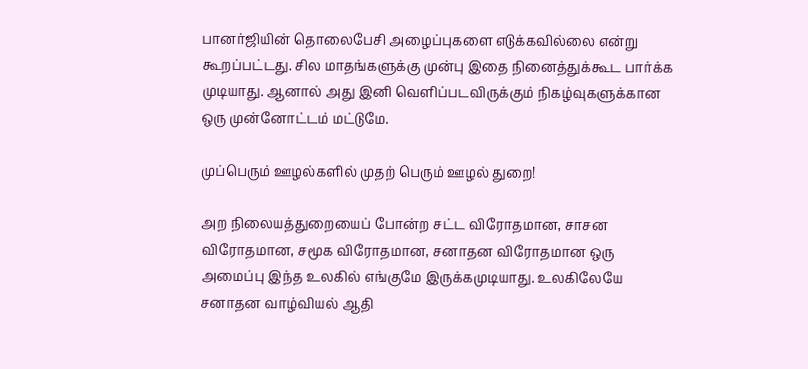பானர்ஜியின் தொலைபேசி அழைப்புகளை எடுக்கவில்லை என்று கூறப்பட்டது. சில மாதங்களுக்கு முன்பு இதை நினைத்துக்கூட பார்க்க முடியாது. ஆனால் அது இனி வெளிப்படவிருக்கும் நிகழ்வுகளுக்கான ஒரு முன்னோட்டம் மட்டுமே.

முப்பெரும் ஊழல்களில் முதற் பெரும் ஊழல் துறை!

அற நிலையத்துறையைப் போன்ற சட்ட விரோதமான, சாசன விரோதமான, சமூக விரோதமான, சனாதன விரோதமான ஒரு அமைப்பு இந்த உலகில் எங்குமே இருக்கமுடியாது. உலகிலேயே சனாதன வாழ்வியல் ஆதி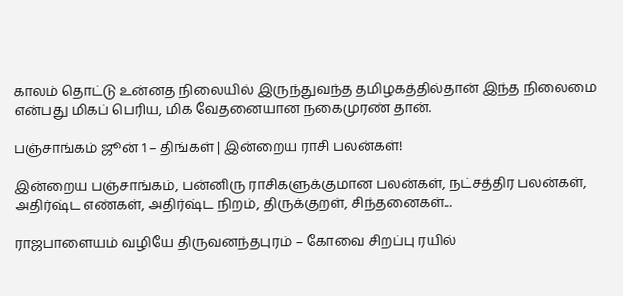காலம் தொட்டு உன்னத நிலையில் இருந்துவந்த தமிழகத்தில்தான் இந்த நிலைமை என்பது மிகப் பெரிய, மிக வேதனையான நகைமுரண் தான்.

பஞ்சாங்கம் ஜூன் 1 – திங்கள் | இன்றைய ராசி பலன்கள்!

இன்றைய பஞ்சாங்கம், பன்னிரு ராசிகளுக்குமான பலன்கள், நட்சத்திர பலன்கள், அதிர்ஷ்ட எண்கள், அதிர்ஷ்ட நிறம், திருக்குறள், சிந்தனைகள்...

ராஜபாளையம் வழியே திருவனந்தபுரம் – கோவை சிறப்பு ரயில்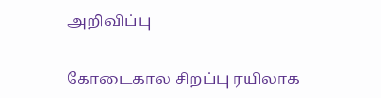அறிவிப்பு

கோடைகால சிறப்பு ரயிலாக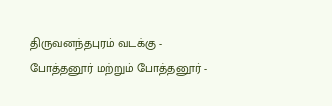திருவனந்தபுரம் வடக்கு - போத்தனூர் மற்றும் போத்தனூர் -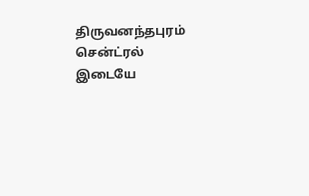திருவனந்தபுரம் சென்ட்ரல் இடையே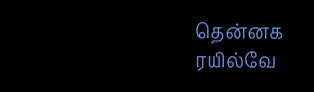தென்னக ரயில்வே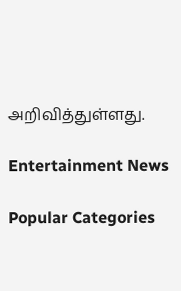அறிவித்துள்ளது.

Entertainment News

Popular Categories